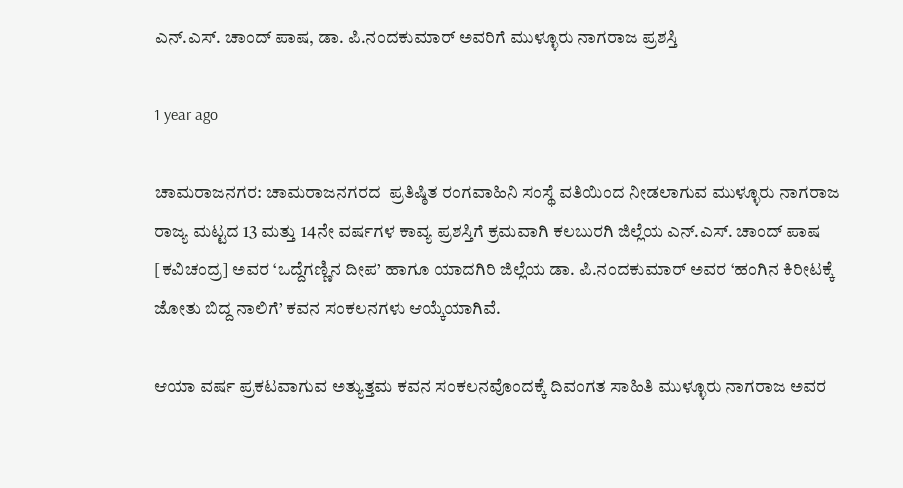ಎನ್.ಎಸ್. ಚಾಂದ್ ಪಾಷ, ಡಾ. ಪಿ.ನಂದಕುಮಾರ್ ಅವರಿಗೆ ಮುಳ್ಳೂರು ನಾಗರಾಜ ಪ್ರಶಸ್ತಿ

1 year ago

ಚಾಮರಾಜನಗರ: ಚಾಮರಾಜನಗರದ  ಪ್ರತಿಷ್ಠಿತ ರಂಗವಾಹಿನಿ ಸಂಸ್ಥೆ ವತಿಯಿಂದ ನೀಡಲಾಗುವ ಮುಳ್ಳೂರು ನಾಗರಾಜ ರಾಜ್ಯ ಮಟ್ಟದ 13 ಮತ್ತು 14ನೇ ವರ್ಷಗಳ ಕಾವ್ಯ ಪ್ರಶಸ್ತಿಗೆ ಕ್ರಮವಾಗಿ ಕಲಬುರಗಿ ಜಿಲ್ಲೆಯ ಎನ್.ಎಸ್. ಚಾಂದ್ ಪಾಷ [ಕವಿಚಂದ್ರ] ಅವರ ‘ಒದ್ದೆಗಣ್ಣಿನ ದೀಪ’ ಹಾಗೂ ಯಾದಗಿರಿ ಜಿಲ್ಲೆಯ ಡಾ. ಪಿ.ನಂದಕುಮಾರ್ ಅವರ ‘ಹಂಗಿನ ಕಿರೀಟಕ್ಕೆ ಜೋತು ಬಿದ್ದ ನಾಲಿಗೆ’ ಕವನ ಸಂಕಲನಗಳು ಆಯ್ಕೆಯಾಗಿವೆ.

ಆಯಾ ವರ್ಷ ಪ್ರಕಟವಾಗುವ ಅತ್ಯುತ್ತಮ ಕವನ ಸಂಕಲನವೊಂದಕ್ಕೆ ದಿವಂಗತ ಸಾಹಿತಿ ಮುಳ್ಳೂರು ನಾಗರಾಜ ಅವರ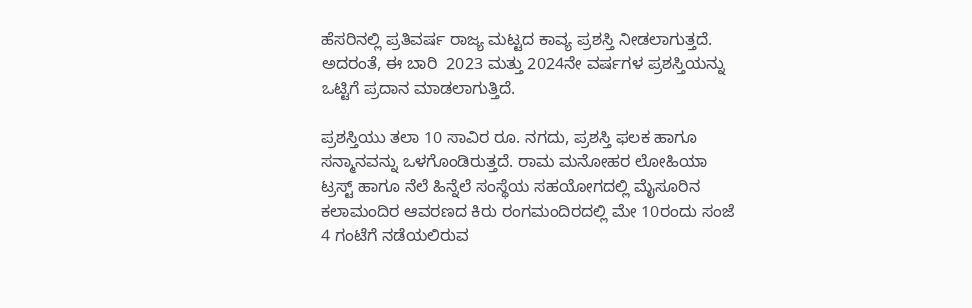ಹೆಸರಿನಲ್ಲಿ ಪ್ರತಿವರ್ಷ ರಾಜ್ಯ ಮಟ್ಟದ ಕಾವ್ಯ ಪ್ರಶಸ್ತಿ ನೀಡಲಾಗುತ್ತದೆ. ಅದರಂತೆ, ಈ ಬಾರಿ  2023 ಮತ್ತು 2024ನೇ ವರ್ಷಗಳ ಪ್ರಶಸ್ತಿಯನ್ನು ಒಟ್ಟಿಗೆ ಪ್ರದಾನ ಮಾಡಲಾಗುತ್ತಿದೆ.

ಪ್ರಶಸ್ತಿಯು ತಲಾ 10 ಸಾವಿರ ರೂ. ನಗದು, ಪ್ರಶಸ್ತಿ ಫಲಕ ಹಾಗೂ ಸನ್ಮಾನವನ್ನು ಒಳಗೊಂಡಿರುತ್ತದೆ. ರಾಮ ಮನೋಹರ ಲೋಹಿಯಾ ಟ್ರಸ್ಟ್ ಹಾಗೂ ನೆಲೆ ಹಿನ್ನೆಲೆ ಸಂಸ್ಥೆಯ ಸಹಯೋಗದಲ್ಲಿ ಮೈಸೂರಿನ ಕಲಾಮಂದಿರ ಆವರಣದ ಕಿರು ರಂಗಮಂದಿರದಲ್ಲಿ ಮೇ 10ರಂದು ಸಂಜೆ 4 ಗಂಟೆಗೆ ನಡೆಯಲಿರುವ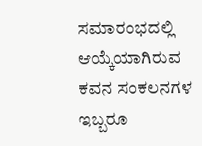ಸಮಾರಂಭದಲ್ಲಿ ಆಯ್ಕೆಯಾಗಿರುವ ಕವನ ಸಂಕಲನಗಳ ಇಬ್ಬರೂ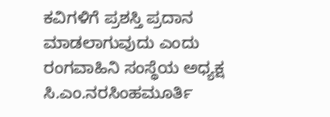ಕವಿಗಳಿಗೆ ಪ್ರಶಸ್ತಿ ಪ್ರದಾನ ಮಾಡಲಾಗುವುದು ಎಂದು ರಂಗವಾಹಿನಿ ಸಂಸ್ಥೆಯ ಅಧ್ಯಕ್ಷ ಸಿ.ಎಂ.ನರಸಿಂಹಮೂರ್ತಿ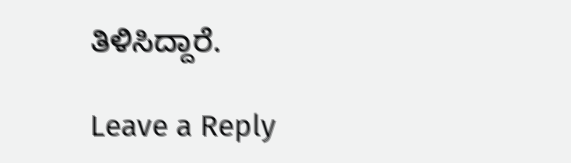ತಿಳಿಸಿದ್ದಾರೆ.

Leave a Reply